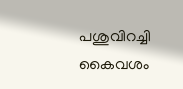പശുവിറച്ചി കൈവശം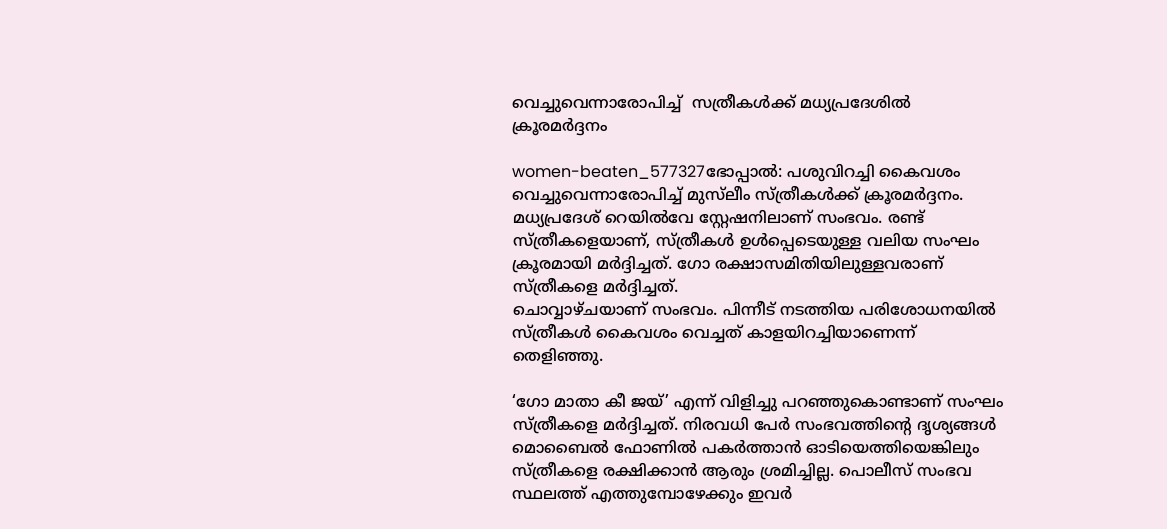വെച്ചുവെന്നാരോപിച്ച്  സത്രീകള്‍ക്ക് മധ്യപ്രദേശില്‍ ക്രൂരമര്‍ദ്ദനം

women-beaten_577327ഭോപ്പാല്‍: പശുവിറച്ചി കൈവശം വെച്ചുവെന്നാരോപിച്ച് മുസ്‌ലീം സ്ത്രീകള്‍ക്ക് ക്രൂരമര്‍ദ്ദനം. മധ്യപ്രദേശ് റെയില്‍വേ സ്റ്റേഷനിലാണ് സംഭവം. രണ്ട് സ്ത്രീകളെയാണ്, സ്ത്രീകള്‍ ഉള്‍പ്പെടെയുള്ള വലിയ സംഘം ക്രൂരമായി മര്‍ദ്ദിച്ചത്. ഗോ രക്ഷാസമിതിയിലുള്ളവരാണ് സ്ത്രീകളെ മര്‍ദ്ദിച്ചത്.
ചൊവ്വാഴ്ചയാണ് സംഭവം. പിന്നീട് നടത്തിയ പരിശോധനയില്‍ സ്ത്രീകള്‍ കൈവശം വെച്ചത് കാളയിറച്ചിയാണെന്ന് തെളിഞ്ഞു.

‘ഗോ മാതാ കീ ജയ്’ എന്ന് വിളിച്ചു പറഞ്ഞുകൊണ്ടാണ് സംഘം സ്ത്രീകളെ മര്‍ദ്ദിച്ചത്. നിരവധി പേര്‍ സംഭവത്തിന്റെ ദൃശ്യങ്ങള്‍ മൊബൈല്‍ ഫോണില്‍ പകര്‍ത്താന്‍ ഓടിയെത്തിയെങ്കിലും സ്ത്രീകളെ രക്ഷിക്കാന്‍ ആരും ശ്രമിച്ചില്ല. പൊലീസ് സംഭവ സ്ഥലത്ത് എത്തുമ്പോഴേക്കും ഇവര്‍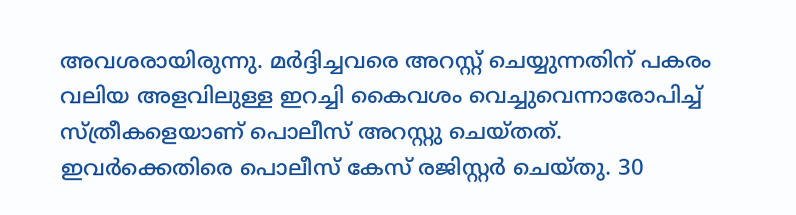അവശരായിരുന്നു. മര്‍ദ്ദിച്ചവരെ അറസ്റ്റ് ചെയ്യുന്നതിന് പകരം വലിയ അളവിലുള്ള ഇറച്ചി കൈവശം വെച്ചുവെന്നാരോപിച്ച് സ്ത്രീകളെയാണ് പൊലീസ് അറസ്റ്റു ചെയ്തത്. ഇവര്‍ക്കെതിരെ പൊലീസ് കേസ് രജിസ്റ്റര്‍ ചെയ്തു. 30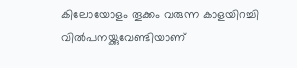കിലോയോളം തൂക്കം വരുന്ന കാളയിറച്ചി വില്‍പനയ്ക്കുവേണ്ടിയാണ്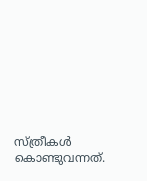സ്ത്രീകള്‍ കൊണ്ടുവന്നത്.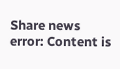Share news
error: Content is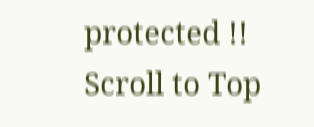protected !!
Scroll to Top